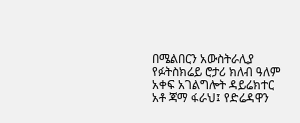በሜልበርን አውስትራሊያ የፉትስክሬይ ሮታሪ ክለብ ዓለም አቀፍ አገልግሎት ዳይሬክተር አቶ ጃማ ፋራህ፤ የድሬዳዋን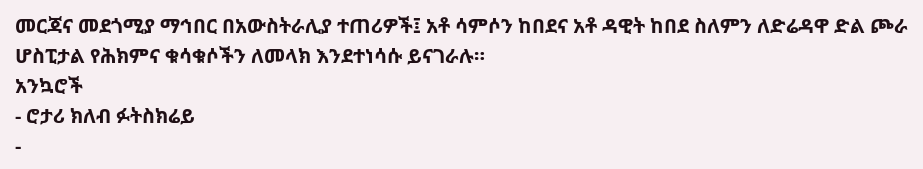መርጃና መደጎሚያ ማኅበር በአውስትራሊያ ተጠሪዎች፤ አቶ ሳምሶን ከበደና አቶ ዳዊት ከበደ ስለምን ለድሬዳዋ ድል ጮራ ሆስፒታል የሕክምና ቁሳቁሶችን ለመላክ እንደተነሳሱ ይናገራሉ።
አንኳሮች
- ሮታሪ ክለብ ፉትስክሬይ
-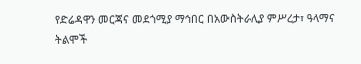የድሬዳዋን መርጃና መደጎሚያ ማኅበር በአውስትራሊያ ምሥረታ፣ ዓላማና ትልሞች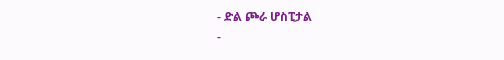- ድል ጮራ ሆስፒታል
-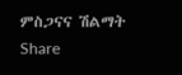ምስጋናና ሽልማት
Share